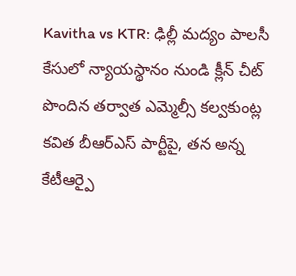Kavitha vs KTR: ఢిల్లీ మద్యం పాలసీ కేసులో న్యాయస్థానం నుండి క్లీన్ చీట్ పొందిన తర్వాత ఎమ్మెల్సీ కల్వకుంట్ల కవిత బీఆర్ఎస్ పార్టీపై, తన అన్న కేటీఆర్పై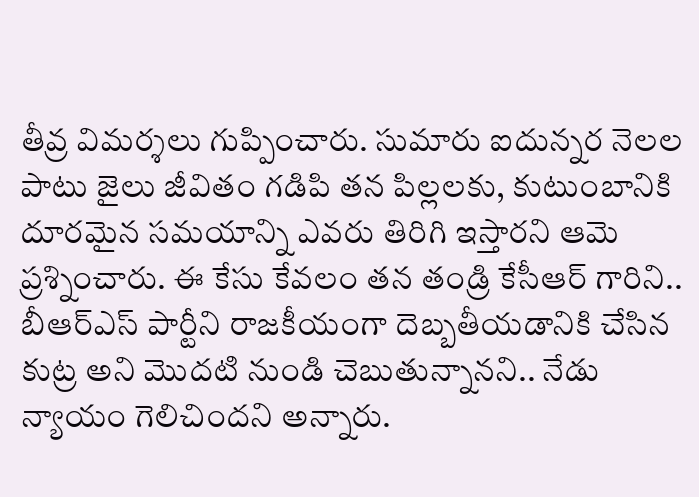తీవ్ర విమర్శలు గుప్పించారు. సుమారు ఐదున్నర నెలల పాటు జైలు జీవితం గడిపి తన పిల్లలకు, కుటుంబానికి దూరమైన సమయాన్ని ఎవరు తిరిగి ఇస్తారని ఆమె ప్రశ్నించారు. ఈ కేసు కేవలం తన తండ్రి కేసీఆర్ గారిని.. బీఆర్ఎస్ పార్టీని రాజకీయంగా దెబ్బతీయడానికి చేసిన కుట్ర అని మొదటి నుండి చెబుతున్నానని.. నేడు న్యాయం గెలిచిందని అన్నారు.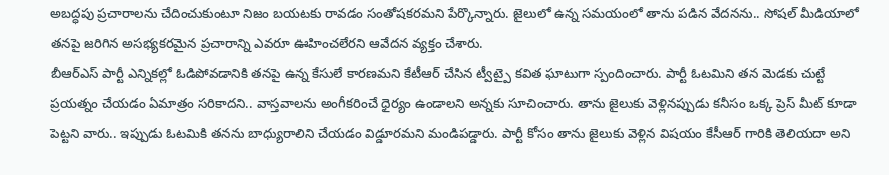అబద్ధపు ప్రచారాలను చేదించుకుంటూ నిజం బయటకు రావడం సంతోషకరమని పేర్కొన్నారు. జైలులో ఉన్న సమయంలో తాను పడిన వేదనను.. సోషల్ మీడియాలో తనపై జరిగిన అసభ్యకరమైన ప్రచారాన్ని ఎవరూ ఊహించలేరని ఆవేదన వ్యక్తం చేశారు.
బీఆర్ఎస్ పార్టీ ఎన్నికల్లో ఓడిపోవడానికి తనపై ఉన్న కేసులే కారణమని కేటీఆర్ చేసిన ట్వీట్పై కవిత ఘాటుగా స్పందించారు. పార్టీ ఓటమిని తన మెడకు చుట్టే ప్రయత్నం చేయడం ఏమాత్రం సరికాదని.. వాస్తవాలను అంగీకరించే ధైర్యం ఉండాలని అన్నకు సూచించారు. తాను జైలుకు వెళ్లినప్పుడు కనీసం ఒక్క ప్రెస్ మీట్ కూడా పెట్టని వారు.. ఇప్పుడు ఓటమికి తనను బాధ్యురాలిని చేయడం విడ్డూరమని మండిపడ్డారు. పార్టీ కోసం తాను జైలుకు వెళ్లిన విషయం కేసీఆర్ గారికి తెలియదా అని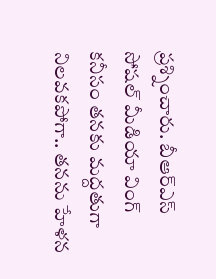ప్రశ్నించారు. బీఆర్ఎస్ సోషల్ మీడియా వింగ్ కనీసం తనకు మద్దతుగా నిలవకపోగా.. తనను హేళన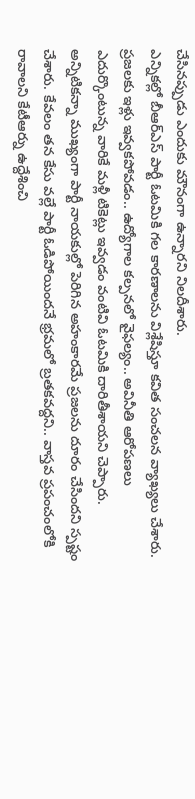చేసినప్పుడు ఎందుకు మౌనంగా ఉన్నారని నిలదీశారు.
ఎన్నికల్లో బీఆర్ఎస్ పార్టీ ఓటమికి గల కారణాలను విశ్లేషిస్తూ కవిత సంచలన వ్యాఖ్యలు చేశారు. ప్రజలకు ఇళ్లు ఇవ్వకపోవడం.. ఉద్యోగాల కల్పనలో వైఫల్యం.. అవినీతి ఆరోపణలు ఎదుర్కొంటున్న వారికే మళ్లీ టికెట్లు ఇవ్వడం వంటివి ఓటమికి దారితీశాయని చెప్పారు. అన్నిటికన్నా ముఖ్యంగా పార్టీ నాయకుల్లో పెరిగిన అహంకారమే ప్రజలను దూరం చేసిందని స్పష్టం చేశారు. కేవలం తన కేసు వల్లే పార్టీ ఓడిపోయిందనే భ్రమలో బ్రతకవద్దని.. వాస్తవ ప్రపంచంలోకి రావాలని కేటీఆర్ను ఉద్దేశించి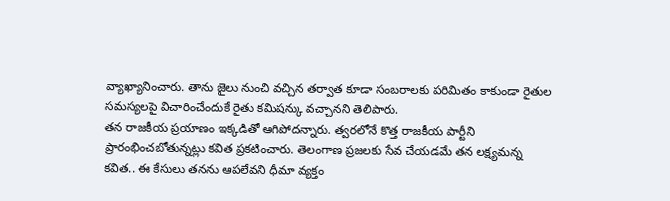వ్యాఖ్యానించారు. తాను జైలు నుంచి వచ్చిన తర్వాత కూడా సంబరాలకు పరిమితం కాకుండా రైతుల సమస్యలపై విచారించేందుకే రైతు కమిషన్కు వచ్చానని తెలిపారు.
తన రాజకీయ ప్రయాణం ఇక్కడితో ఆగిపోదన్నారు. త్వరలోనే కొత్త రాజకీయ పార్టీని ప్రారంభించబోతున్నట్లు కవిత ప్రకటించారు. తెలంగాణ ప్రజలకు సేవ చేయడమే తన లక్ష్యమన్న కవిత.. ఈ కేసులు తనను ఆపలేవని ధీమా వ్యక్తం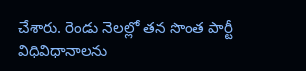చేశారు. రెండు నెలల్లో తన సొంత పార్టీ విధివిధానాలను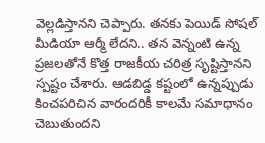వెల్లడిస్తానని చెప్పారు. తనకు పెయిడ్ సోషల్ మీడియా ఆర్మీ లేదని.. తన వెన్నంటి ఉన్న ప్రజలతోనే కొత్త రాజకీయ చరిత్ర సృష్టిస్తానని స్పష్టం చేశారు. ఆడబిడ్డ కష్టంలో ఉన్నప్పుడు కించపరిచిన వారందరికీ కాలమే సమాధానం చెబుతుందని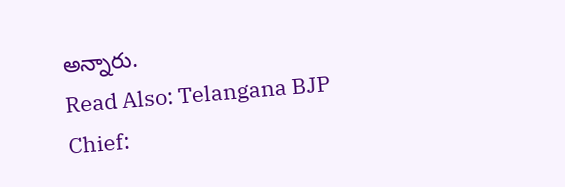అన్నారు.
Read Also: Telangana BJP Chief: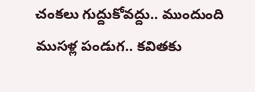చంకలు గుద్దుకోవద్దు.. ముందుంది ముసళ్ల పండుగ.. కవితకు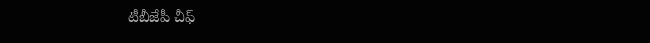టీబీజేపీ చీఫ్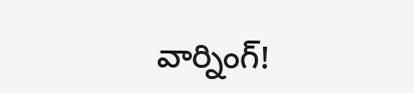వార్నింగ్!